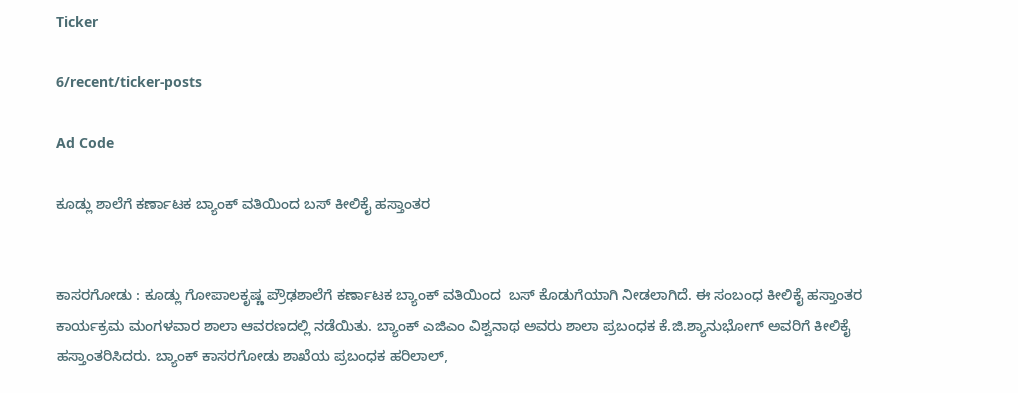Ticker

6/recent/ticker-posts

Ad Code

ಕೂಡ್ಲು ಶಾಲೆಗೆ ಕರ್ಣಾಟಕ ಬ್ಯಾಂಕ್ ವತಿಯಿಂದ ಬಸ್ ಕೀಲಿಕೈ ಹಸ್ತಾಂತರ


ಕಾಸರಗೋಡು : ಕೂಡ್ಲು ಗೋಪಾಲಕೃಷ್ಣ ಪ್ರೌಢಶಾಲೆಗೆ ಕರ್ಣಾಟಕ ಬ್ಯಾಂಕ್ ವತಿಯಿಂದ  ಬಸ್ ಕೊಡುಗೆಯಾಗಿ ನೀಡಲಾಗಿದೆ. ಈ ಸಂಬಂಧ ಕೀಲಿಕೈ ಹಸ್ತಾಂತರ ಕಾರ್ಯಕ್ರಮ ಮಂಗಳವಾರ ಶಾಲಾ ಆವರಣದಲ್ಲಿ ನಡೆಯಿತು. ಬ್ಯಾಂಕ್ ಎಜಿಎಂ ವಿಶ್ವನಾಥ ಅವರು ಶಾಲಾ ಪ್ರಬಂಧಕ ಕೆ.ಜಿ.ಶ್ಯಾನುಭೋಗ್ ಅವರಿಗೆ ಕೀಲಿಕೈ ಹಸ್ತಾಂತರಿಸಿದರು. ಬ್ಯಾಂಕ್ ಕಾಸರಗೋಡು ಶಾಖೆಯ ಪ್ರಬಂಧಕ ಹರಿಲಾಲ್,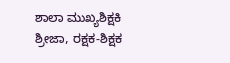ಶಾಲಾ ಮುಖ್ಯಶಿಕ್ಷಕಿ ಶ್ರೀಜಾ, ರಕ್ಷಕ-ಶಿಕ್ಷಕ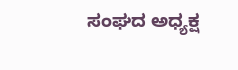ಸಂಘದ ಅಧ್ಯಕ್ಷ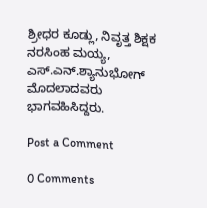ಶ್ರೀಧರ ಕೂಡ್ಲು, ನಿವೃತ್ತ ಶಿಕ್ಷಕ ನರಸಿಂಹ ಮಯ್ಯ, ಎಸ್.ಎನ್.ಶ್ಯಾನುಭೋಗ್ ಮೊದಲಾದವರು ಭಾಗವಹಿಸಿದ್ದರು.

Post a Comment

0 Comments